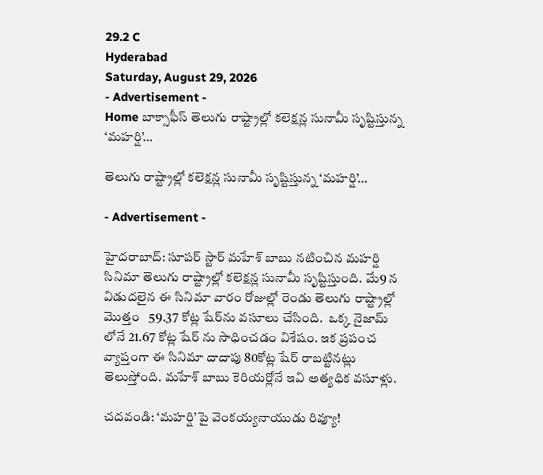29.2 C
Hyderabad
Saturday, August 29, 2026
- Advertisement -
Home బాక్సాఫీస్ తెలుగు రాష్ట్రాల్లో కలెక్షన్ల సునామీ సృష్టిస్తున్న ‘మహర్షి’…

తెలుగు రాష్ట్రాల్లో కలెక్షన్ల సునామీ సృష్టిస్తున్న ‘మహర్షి’…

- Advertisement -

హైదరాబాద్: సూపర్ స్టార్ మహేశ్ బాబు నటించిన మహర్షి సినిమా తెలుగు రాష్ట్రాల్లో కలెక్షన్ల సునామీ సృష్టిస్తుంది. మే9 న విడుదలైన ఈ సినిమా వారం రోజుల్లో రెండు తెలుగు రాష్ట్రాల్లో మొత్తం   59.37 కోట్ల షేర్‌ను వసూలు చేసింది.  ఒక్క నైజామ్ లోనే 21.67 కోట్ల షేర్ ను సాధించడం విశేషం. ఇక ప్రపంచ వ్యాప్తంగా ఈ సినిమా దాదాపు 80కోట్ల షేర్ రాబట్టినట్లు తెలుస్తోంది. మహేశ్ బాబు కెరియర్లోనే ఇవి అత్యధిక వసూళ్లు.

చదవండి: ‘మహర్షి’పై వెంకయ్యనాయుడు రివ్యూ!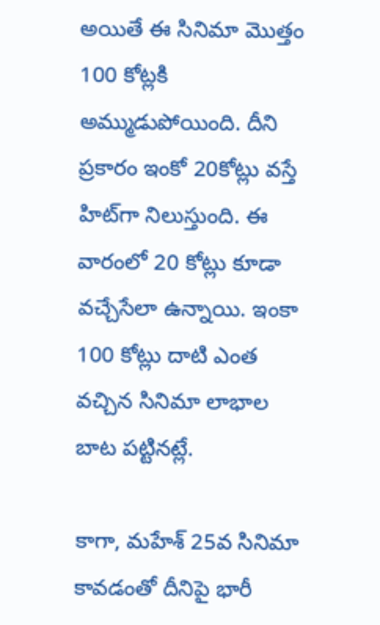అయితే ఈ సినిమా మొత్తం 100 కోట్లకి అమ్ముడుపోయింది. దీని ప్రకారం ఇంకో 20కోట్లు వస్తే హిట్‌గా నిలుస్తుంది. ఈ వారంలో 20 కోట్లు కూడా వచ్చేసేలా ఉన్నాయి. ఇంకా 100 కోట్లు దాటి ఎంత వచ్చిన సినిమా లాభాల బాట పట్టినట్లే.

కాగా, మహేశ్ 25వ సినిమా కావడంతో దీనిపై భారీ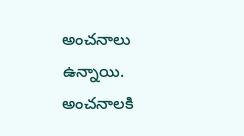అంచనాలు ఉన్నాయి. అంచనాలకి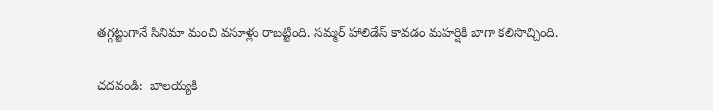తగ్గట్టుగానే సినిమా మంచి వసూళ్లు రాబట్టింది. సమ్మర్ హాలిడేస్ కావడం మహర్షికి బాగా కలిసొచ్చింది.

చదవండి:  బాలయ్యకి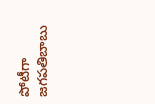పోటీగా జగపతిబాబు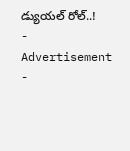డ్యుయల్ రోల్..!
- Advertisement -